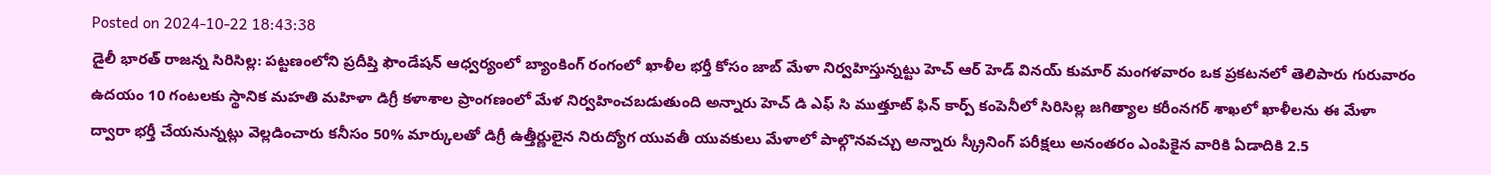Posted on 2024-10-22 18:43:38
డైలీ భారత్ రాజన్న సిరిసిల్ల: పట్టణంలోని ప్రదీప్తి ఫౌండేషన్ ఆధ్వర్యంలో బ్యాంకింగ్ రంగంలో ఖాళీల భర్తీ కోసం జాబ్ మేళా నిర్వహిస్తున్నట్టు హెచ్ ఆర్ హెడ్ వినయ్ కుమార్ మంగళవారం ఒక ప్రకటనలో తెలిపారు గురువారం ఉదయం 10 గంటలకు స్థానిక మహతి మహిళా డిగ్రీ కళాశాల ప్రాంగణంలో మేళ నిర్వహించబడుతుంది అన్నారు హెచ్ డి ఎఫ్ సి ముత్తూట్ ఫిన్ కార్ప్ కంపెనీలో సిరిసిల్ల జగిత్యాల కరీంనగర్ శాఖలో ఖాళీలను ఈ మేళా ద్వారా భర్తీ చేయనున్నట్లు వెల్లడించారు కనీసం 50% మార్కులతో డిగ్రీ ఉత్తీర్ణులైన నిరుద్యోగ యువతీ యువకులు మేళాలో పాల్గొనవచ్చు అన్నారు స్క్రీనింగ్ పరీక్షలు అనంతరం ఎంపికైన వారికి ఏడాదికి 2.5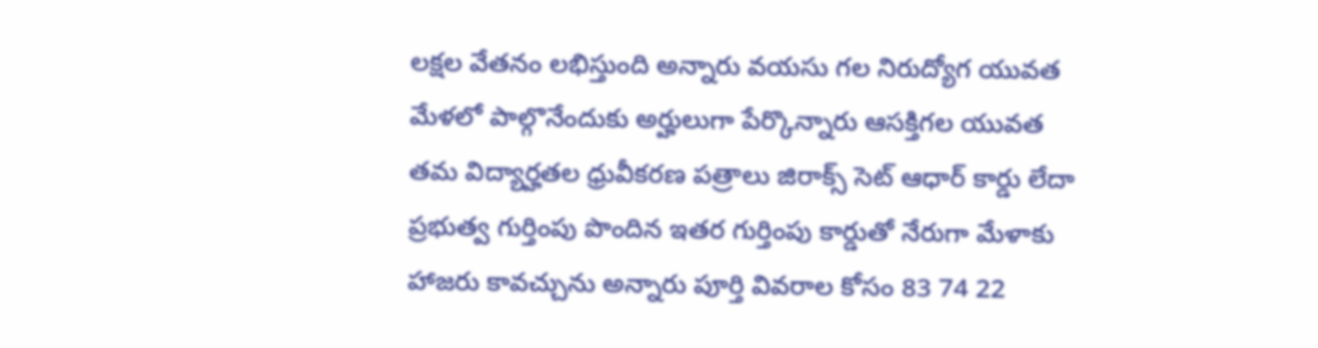లక్షల వేతనం లభిస్తుంది అన్నారు వయసు గల నిరుద్యోగ యువత మేళలో పాల్గొనేందుకు అర్హులుగా పేర్కొన్నారు ఆసక్తిగల యువత తమ విద్యార్హతల ధ్రువీకరణ పత్రాలు జిరాక్స్ సెట్ ఆధార్ కార్డు లేదా ప్రభుత్వ గుర్తింపు పొందిన ఇతర గుర్తింపు కార్డుతో నేరుగా మేళాకు హాజరు కావచ్చును అన్నారు పూర్తి వివరాల కోసం 83 74 22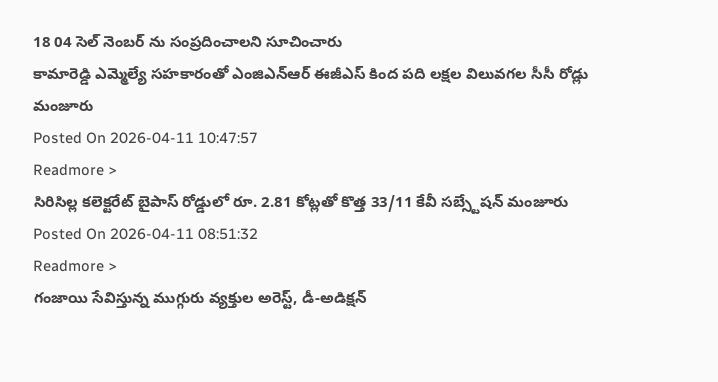18 04 సెల్ నెంబర్ ను సంప్రదించాలని సూచించారు
కామారెడ్డి ఎమ్మెల్యే సహకారంతో ఎంజిఎన్ఆర్ ఈజీఎస్ కింద పది లక్షల విలువగల సీసీ రోడ్లు మంజూరు
Posted On 2026-04-11 10:47:57
Readmore >
సిరిసిల్ల కలెక్టరేట్ బైపాస్ రోడ్డులో రూ. 2.81 కోట్లతో కొత్త 33/11 కేవీ సబ్స్టేషన్ మంజూరు
Posted On 2026-04-11 08:51:32
Readmore >
గంజాయి సేవిస్తున్న ముగ్గురు వ్యక్తుల అరెస్ట్, డీ-అడిక్షన్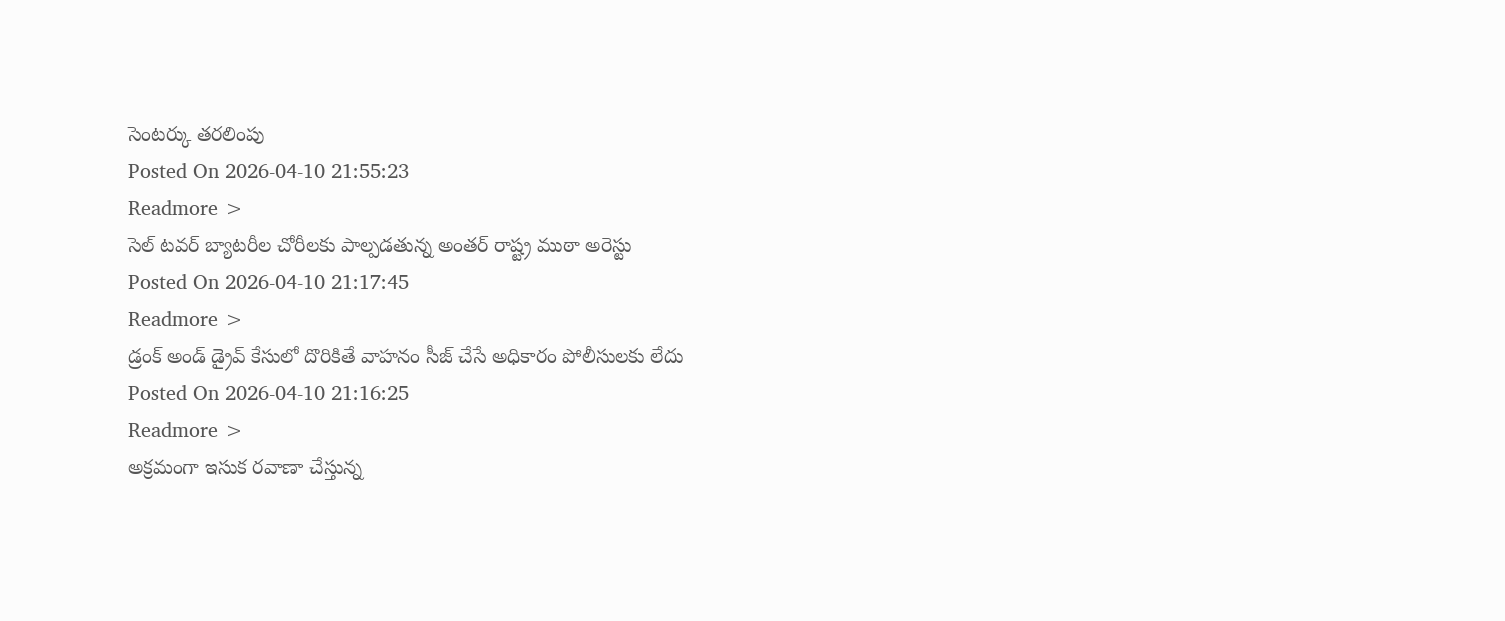సెంటర్కు తరలింపు
Posted On 2026-04-10 21:55:23
Readmore >
సెల్ టవర్ బ్యాటరీల చోరీలకు పాల్పడతున్న అంతర్ రాష్ట్ర ముఠా అరెస్టు
Posted On 2026-04-10 21:17:45
Readmore >
డ్రంక్ అండ్ డ్రైవ్ కేసులో దొరికితే వాహనం సీజ్ చేసే అధికారం పోలీసులకు లేదు
Posted On 2026-04-10 21:16:25
Readmore >
అక్రమంగా ఇసుక రవాణా చేస్తున్న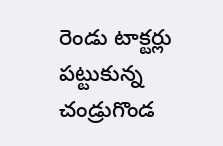రెండు టాక్టర్లు పట్టుకున్న చండ్రుగొండ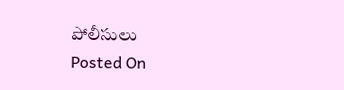పోలీసులు
Posted On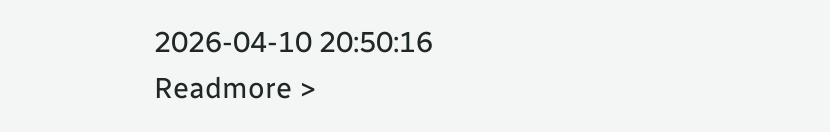2026-04-10 20:50:16
Readmore >